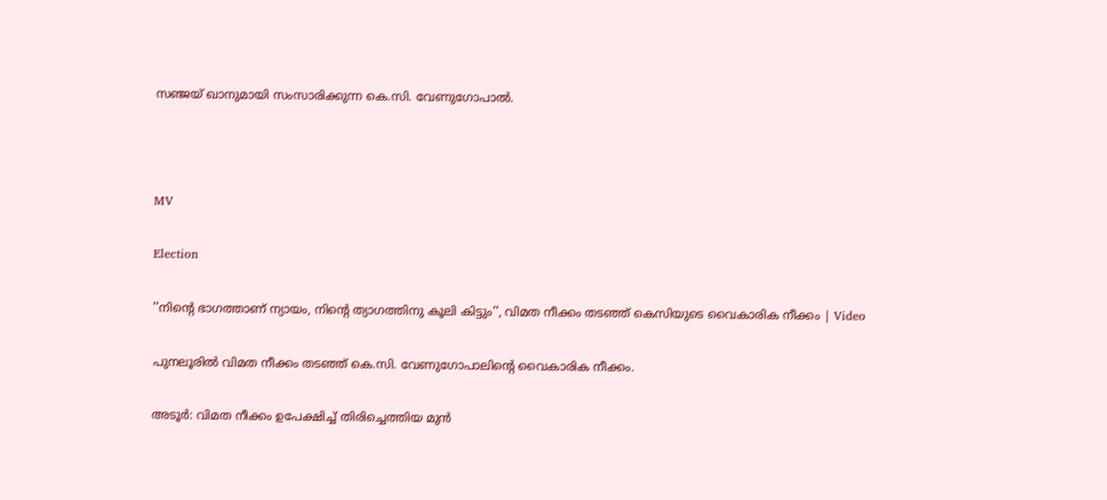സഞ്ജയ് ഖാനുമായി സംസാരിക്കുന്ന കെ.സി. വേണുഗോപാൽ.



MV

Election

''നിന്‍റെ ഭാഗത്താണ് ന്യായം, നിന്‍റെ ത്യാഗത്തിനു കൂലി കിട്ടും'', വിമത നീക്കം തടഞ്ഞ് കെസിയുടെ വൈകാരിക നീക്കം | Video

പുനലൂരിൽ വിമത നീക്കം ത‌ടഞ്ഞ് കെ.സി. വേണുഗോപാലിന്‍റെ വൈകാരിക നീക്കം.

അടൂർ: വിമത നീക്കം ഉപേക്ഷിച്ച് തിരിച്ചെത്തിയ മുൻ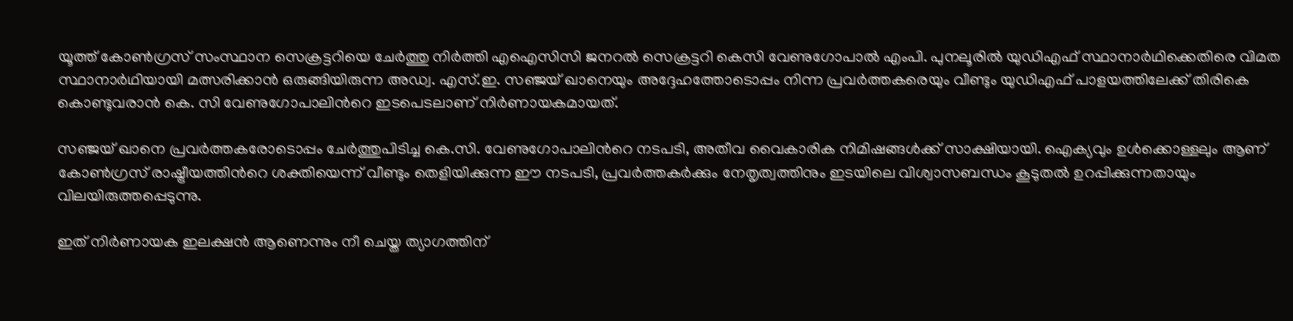യൂത്ത് കോൺഗ്രസ് സംസ്ഥാന സെക്രട്ടറിയെ ചേർത്തു നിർത്തി എഐസിസി ജനറൽ സെക്രട്ടറി കെസി വേണുഗോപാൽ എംപി. പുനലൂരിൽ യുഡിഎഫ് സ്ഥാനാർഥിക്കെതിരെ വിമത സ്ഥാനാർഥിയായി മത്സരിക്കാൻ ഒരുങ്ങിയിരുന്ന അഡ്വ. എസ്.ഇ. സഞ്ജയ് ഖാനെയും അദ്ദേഹത്തോടൊപ്പം നിന്ന പ്രവർത്തകരെയും വീണ്ടും യുഡിഎഫ് പാളയത്തിലേക്ക് തിരികെ കൊണ്ടുവരാൻ കെ. സി വേണുഗോപാലിന്‍റെ ഇടപെടലാണ് നിർണായകമായത്.

സഞ്ജയ് ഖാനെ പ്രവർത്തകരോടൊപ്പം ചേർത്തുപിടിച്ച കെ.സി. വേണുഗോപാലിന്‍റെ നടപടി, അതീവ വൈകാരിക നിമിഷങ്ങൾക്ക് സാക്ഷിയായി. ഐക്യവും ഉൾക്കൊള്ളലും ആണ് കോൺഗ്രസ് രാഷ്ട്രീയത്തിന്‍റെ ശക്തിയെന്ന് വീണ്ടും തെളിയിക്കുന്ന ഈ നടപടി, പ്രവർത്തകർക്കും നേതൃത്വത്തിനും ഇടയിലെ വിശ്വാസബന്ധം കൂടുതൽ ഉറപ്പിക്കുന്നതായും വിലയിരുത്തപ്പെടുന്നു.

ഇത് നിർണായക ഇലക്ഷൻ ആണെന്നും നീ ചെയ്ത ത്യാഗത്തിന്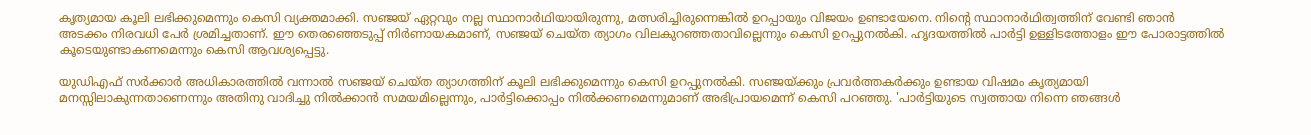കൃത്യമായ കൂലി ലഭിക്കുമെന്നും കെസി വ്യക്തമാക്കി. സഞ്ജയ് ഏറ്റവും നല്ല സ്ഥാനാർഥിയായിരുന്നു, മത്സരിച്ചിരുന്നെങ്കിൽ ഉറപ്പായും വിജയം ഉണ്ടായേനെ. നിന്‍റെ സ്ഥാനാർഥിത്വത്തിന് വേണ്ടി ഞാൻ അടക്കം നിരവധി പേർ ശ്രമിച്ചതാണ്. ഈ തെരഞ്ഞെടുപ്പ് നിർണായകമാണ്, സഞ്ജയ് ചെയ്ത ത്യാഗം വിലകുറഞ്ഞതാവില്ലെന്നും കെസി ഉറപ്പുനൽകി. ഹൃദയത്തിൽ പാർട്ടി ഉള്ളിടത്തോളം ഈ പോരാട്ടത്തിൽ കൂടെയുണ്ടാകണമെന്നും കെസി ആവശ്യപ്പെട്ടു.

യുഡിഎഫ് സർക്കാർ അധികാരത്തിൽ വന്നാൽ സഞ്ജയ് ചെയ്ത ത്യാഗത്തിന് കൂലി ലഭിക്കുമെന്നും കെസി ഉറപ്പുനൽകി. സഞ്ജയ്ക്കും പ്രവർത്തകർക്കും ഉണ്ടായ വിഷമം കൃത്യമായി മനസ്സിലാകുന്നതാണെന്നും അതിനു വാദിച്ചു നിൽക്കാൻ സമയമില്ലെന്നും, പാർട്ടിക്കൊപ്പം നിൽക്കണമെന്നുമാണ് അഭിപ്രായമെന്ന് കെസി പറഞ്ഞു. 'പാർട്ടിയുടെ സ്വത്തായ നിന്നെ ഞങ്ങൾ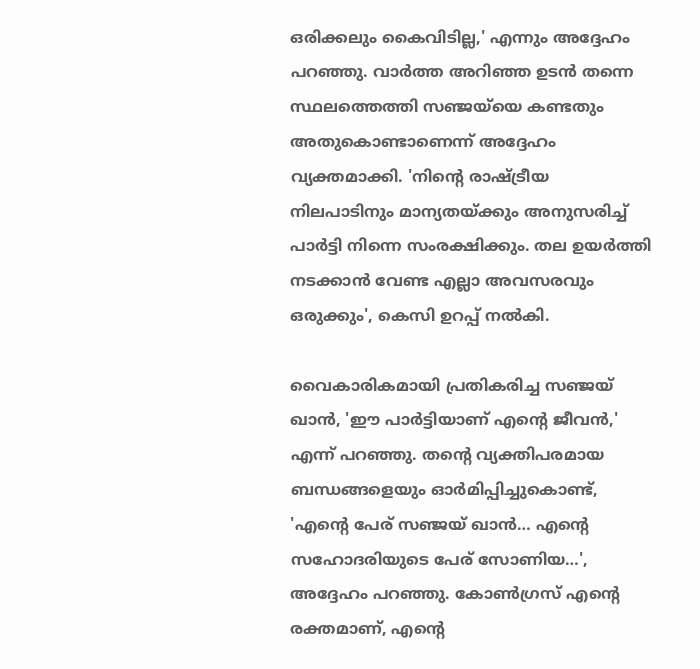ഒരിക്കലും കൈവിടില്ല,' എന്നും അദ്ദേഹം പറഞ്ഞു. വാർത്ത അറിഞ്ഞ ഉടൻ തന്നെ സ്ഥലത്തെത്തി സഞ്ജയ്‌യെ കണ്ടതും അതുകൊണ്ടാണെന്ന് അദ്ദേഹം വ്യക്തമാക്കി. 'നിന്‍റെ രാഷ്ട്രീയ നിലപാടിനും മാന്യതയ്ക്കും അനുസരിച്ച് പാർട്ടി നിന്നെ സംരക്ഷിക്കും. തല ഉയർത്തി നടക്കാൻ വേണ്ട എല്ലാ അവസരവും ഒരുക്കും', കെസി ഉറപ്പ് നൽകി.

വൈകാരികമായി പ്രതികരിച്ച സഞ്ജയ് ഖാൻ, 'ഈ പാർട്ടിയാണ് എന്‍റെ ജീവൻ,' എന്ന് പറഞ്ഞു. തന്‍റെ വ്യക്തിപരമായ ബന്ധങ്ങളെയും ഓർമിപ്പിച്ചുകൊണ്ട്, 'എന്‍റെ പേര് സഞ്ജയ് ഖാൻ… എന്‍റെ സഹോദരിയുടെ പേര് സോണിയ…', അദ്ദേഹം പറഞ്ഞു. കോണ്‍ഗ്രസ് എന്‍റെ രക്തമാണ്, എന്‍റെ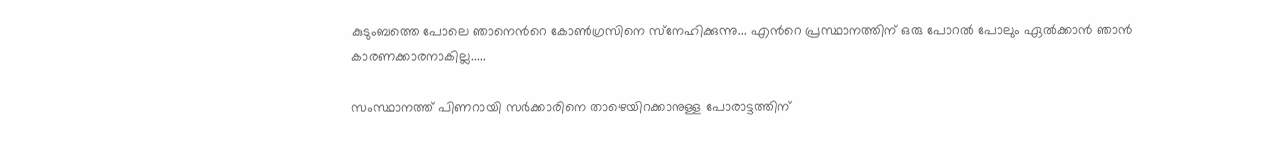കുടുംബത്തെ പോലെ ഞാനെന്‍റെ കോണ്‍ഗ്രസിനെ സ്‌നേഹിക്കുന്നു... എന്‍റെ പ്രസ്ഥാനത്തിന് ഒരു പോറല്‍ പോലും ഏല്‍ക്കാന്‍ ഞാന്‍ കാരണക്കാരനാകില്ല.....

സംസ്ഥാനത്ത് പിണറായി സര്‍ക്കാരിനെ താഴെയിറക്കാനുള്ള പോരാട്ടത്തിന്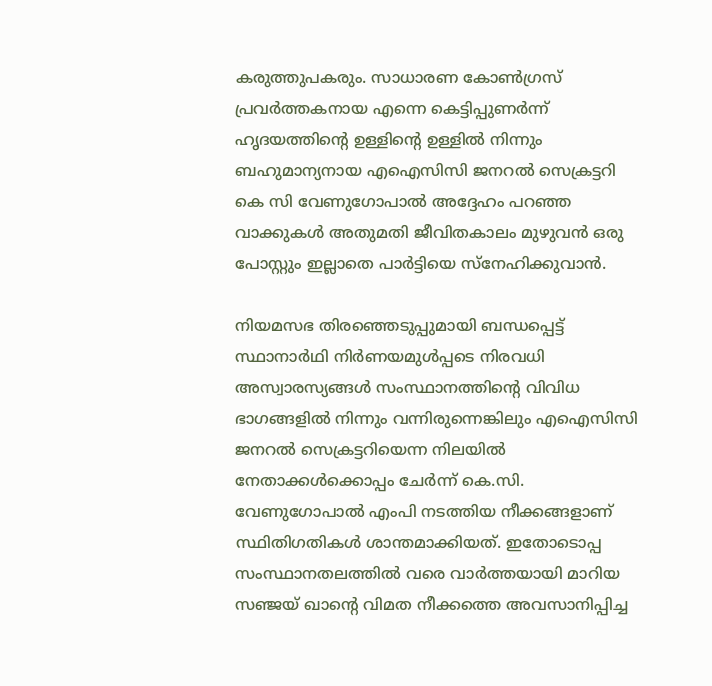കരുത്തുപകരും. സാധാരണ കോണ്‍ഗ്രസ് പ്രവര്‍ത്തകനായ എന്നെ കെട്ടിപ്പുണര്‍ന്ന് ഹൃദയത്തിന്‍റെ ഉള്ളിന്‍റെ ഉള്ളില്‍ നിന്നും ബഹുമാന്യനായ എഐസിസി ജനറല്‍ സെക്രട്ടറി കെ സി വേണുഗോപാല്‍ അദ്ദേഹം പറഞ്ഞ വാക്കുകള്‍ അതുമതി ജീവിതകാലം മുഴുവന്‍ ഒരു പോസ്റ്റും ഇല്ലാതെ പാര്‍ട്ടിയെ സ്‌നേഹിക്കുവാന്‍.

നിയമസഭ തിരഞ്ഞെടുപ്പുമായി ബന്ധപ്പെട്ട് സ്ഥാനാർഥി നിർണയമുൾപ്പടെ നിരവധി അസ്വാരസ്യങ്ങൾ സംസ്ഥാനത്തിന്‍റെ വിവിധ ഭാഗങ്ങളിൽ നിന്നും വന്നിരുന്നെങ്കിലും എഐസിസി ജനറൽ സെക്രട്ടറിയെന്ന നിലയിൽ നേതാക്കൾക്കൊപ്പം ചേർന്ന് കെ.സി. വേണുഗോപാൽ എംപി നടത്തിയ നീക്കങ്ങളാണ് സ്ഥിതിഗതികൾ ശാന്തമാക്കിയത്. ഇതോടൊപ്പ സംസ്ഥാനതലത്തിൽ വരെ വാർത്തയായി മാറിയ സഞ്ജയ് ഖാന്‍റെ വിമത നീക്കത്തെ അവസാനിപ്പിച്ച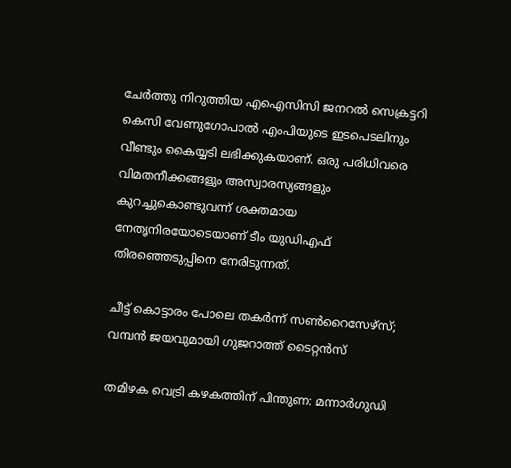ചേർത്തു നിറുത്തിയ എഐസിസി ജനറൽ സെക്രട്ടറി കെസി വേണുഗോപാൽ എംപിയുടെ ഇടപെടലിനും വീണ്ടും കൈയ്യടി ലഭിക്കുകയാണ്. ഒരു പരിധിവരെ വിമതനീക്കങ്ങളും അസ്വാരസ്യങ്ങളും കുറച്ചുകൊണ്ടുവന്ന് ശക്തമായ നേതൃനിരയോടെയാണ് ടീം യുഡിഎഫ് തിരഞ്ഞെടുപ്പിനെ നേരിടുന്നത്.

ചീട്ട് കൊട്ടാരം പോലെ തകർന്ന് സൺറൈസേഴ്‌സ്; വമ്പൻ ജയവുമായി ഗുജറാത്ത് ടൈറ്റൻസ്

തമിഴക വെട്രി കഴകത്തിന് പിന്തുണ: മന്നാർഗുഡി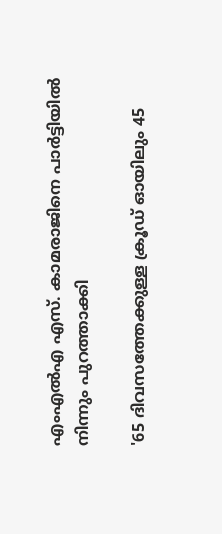എംഎൽഎ എസ്. കാമരാജിനെ പാർട്ടിയിൽ നിന്നും പുറത്താക്കി

'65 ദിവസത്തേക്കുള്ള ക്രൂഡ് ഓയിലും 45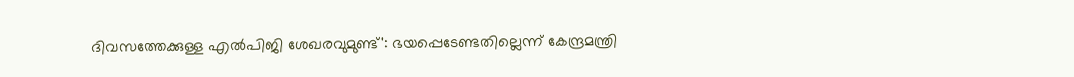ദിവസത്തേക്കുള്ള എൽപിജി ശേഖരവുമുണ്ട്': ഭയപ്പെടേണ്ടതില്ലെന്ന് കേന്ദ്രമന്ത്രി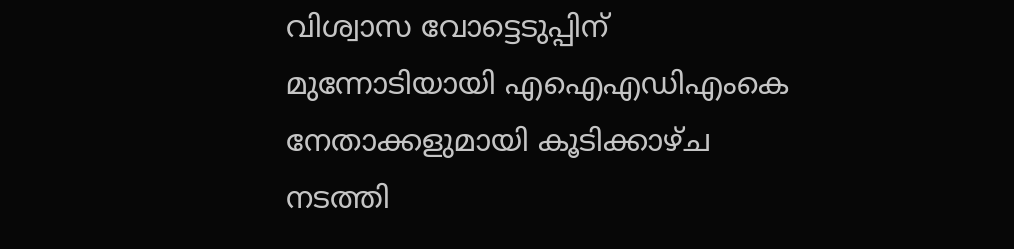വിശ്വാസ വോട്ടെടുപ്പിന് മുന്നോടിയായി എഐഎഡിഎംകെ നേതാക്കളുമായി കൂടിക്കാഴ്ച നടത്തി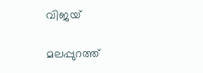വിജയ്

മലപ്പുറത്ത്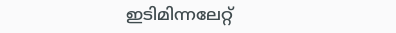ഇടിമിന്നലേറ്റ്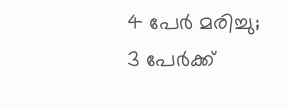4 പേർ മരിച്ചു; 3 പേർക്ക്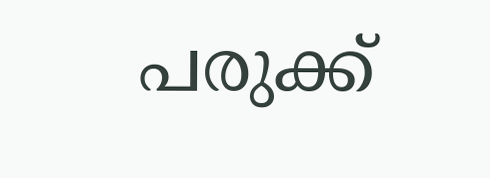പരുക്ക്